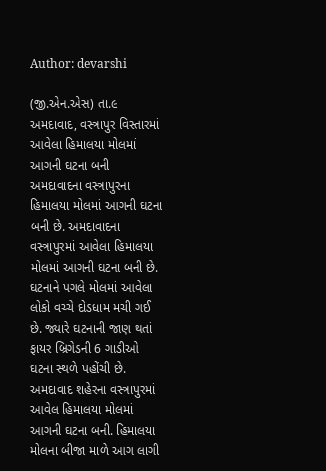Author: devarshi

(જી.એન.એસ) તા.૯ અમદાવાદ, વસ્ત્રાપુર વિસ્તારમાં આવેલા હિમાલયા મોલમાં આગની ઘટના બની અમદાવાદના વસ્ત્રાપુરના હિમાલયા મોલમાં આગની ઘટના બની છે. અમદાવાદના વસ્ત્રાપુરમાં આવેલા હિમાલયા મોલમાં આગની ઘટના બની છે. ઘટનાને પગલે મોલમાં આવેલા લોકો વચ્ચે દોડધામ મચી ગઈ છે. જ્યારે ઘટનાની જાણ થતાં ફાયર બ્રિગેડની 6 ગાડીઓ ઘટના સ્થળે પહોંચી છે. અમદાવાદ શહેરના વસ્ત્રાપુરમાં આવેલ હિમાલયા મોલમાં આગની ઘટના બની. હિમાલયા મોલના બીજા માળે આગ લાગી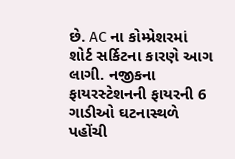છે. AC ના કોમ્પ્રેશરમાં શોર્ટ સર્કિટના કારણે આગ લાગી. નજીકના ફાયરસ્ટેશનની ફાયરની 6 ગાડીઓ ઘટનાસ્થળે પહોંચી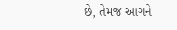છે, તેમજ આગને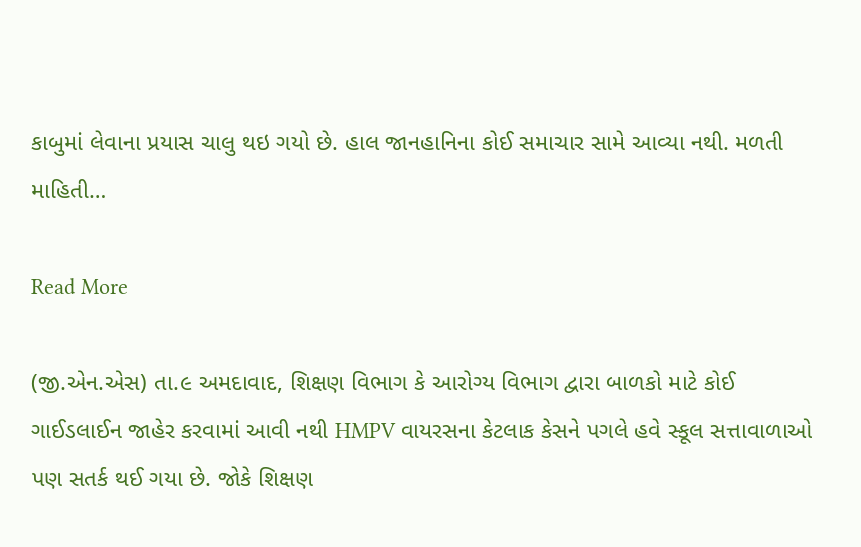કાબુમાં લેવાના પ્રયાસ ચાલુ થઇ ગયો છે. હાલ જાનહાનિના કોઈ સમાચાર સામે આવ્યા નથી. મળતી માહિતી…

Read More

(જી.એન.એસ) તા.૯ અમદાવાદ, શિક્ષણ વિભાગ કે આરોગ્ય વિભાગ દ્વારા બાળકો માટે કોઈ ગાઈડલાઈન જાહેર કરવામાં આવી નથી HMPV વાયરસના કેટલાક કેસને પગલે હવે સ્કૂલ સત્તાવાળાઓ પણ સતર્ક થઈ ગયા છે. જોકે શિક્ષણ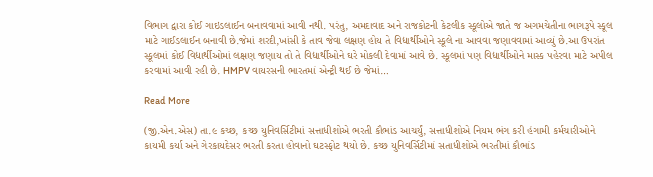વિભાગ દ્વારા કોઈ ગાઇડલાઈન બનાવવામાં આવી નથી. પરંતુ, અમદાવાદ અને રાજકોટની કેટલીક સ્કૂલોએ જાતે જ અગમચેતીના ભાગરૂપે સ્કૂલ માટે ગાઈડલાઈન બનાવી છે.જેમાં શરદી,ખાંસી કે તાવ જેવા લક્ષણ હોય તે વિદ્યાર્થીઓને સ્કૂલે ના આવવા જણાવવામાં આવ્યું છે.આ ઉપરાંત સ્કૂલમાં કોઈ વિદ્યાર્થીઓમાં લક્ષણ જણાય તો તે વિદ્યાર્થીઓને ઘરે મોકલી દેવામાં આવે છે. સ્કૂલમાં પણ વિદ્યાર્થીઓને માસ્ક પહેરવા માટે અપીલ કરવામાં આવી રહી છે. HMPV વાયરસની ભારતમાં એન્ટ્રી થઈ છે જેમાં…

Read More

(જી.એન.એસ) તા.૯ કચ્છ, કચ્છ યુનિવર્સિટીમાં સત્તાધીશોએ ભરતી કૌભાંડ આચર્યું, સત્તાધીશોએ નિયમ ભંગ કરી હંગામી કર્મચારીઓને કાયમી કર્યા અને ગેરકાયદેસર ભરતી કરતા હોવાનો ઘટસ્ફોટ થયો છે. કચ્છ યુનિવર્સિટીમાં સતાધીશોએ ભરતીમાં કૌભાંડ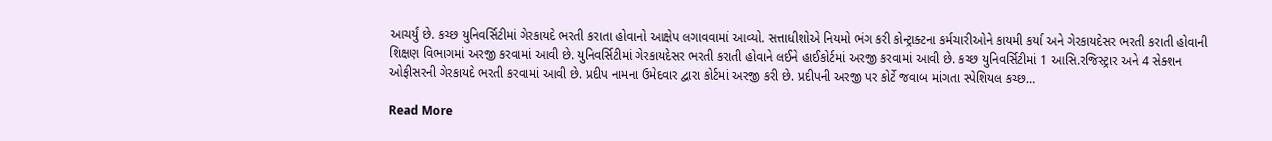આચર્યું છે. કચ્છ યુનિવર્સિટીમાં ગેરકાયદે ભરતી કરાતા હોવાનો આક્ષેપ લગાવવામાં આવ્યો. સત્તાધીશોએ નિયમો ભંગ કરી કોન્ટ્રાક્ટના કર્મચારીઓને કાયમી કર્યા અને ગેરકાયદેસર ભરતી કરાતી હોવાની શિક્ષણ વિભાગમાં અરજી કરવામાં આવી છે. યુનિવર્સિટીમાં ગેરકાયદેસર ભરતી કરાતી હોવાને લઈને હાઈકોર્ટમાં અરજી કરવામાં આવી છે. કચ્છ યુનિવર્સિટીમાં 1 આસિ.રજિસ્ટ્રાર અને 4 સેક્શન ઓફીસરની ગેરકાયદે ભરતી કરવામાં આવી છે. પ્રદીપ નામના ઉમેદવાર દ્વારા કોર્ટમાં અરજી કરી છે. પ્રદીપની અરજી પર કોર્ટે જવાબ માંગતા સ્પેશિયલ કચ્છ…

Read More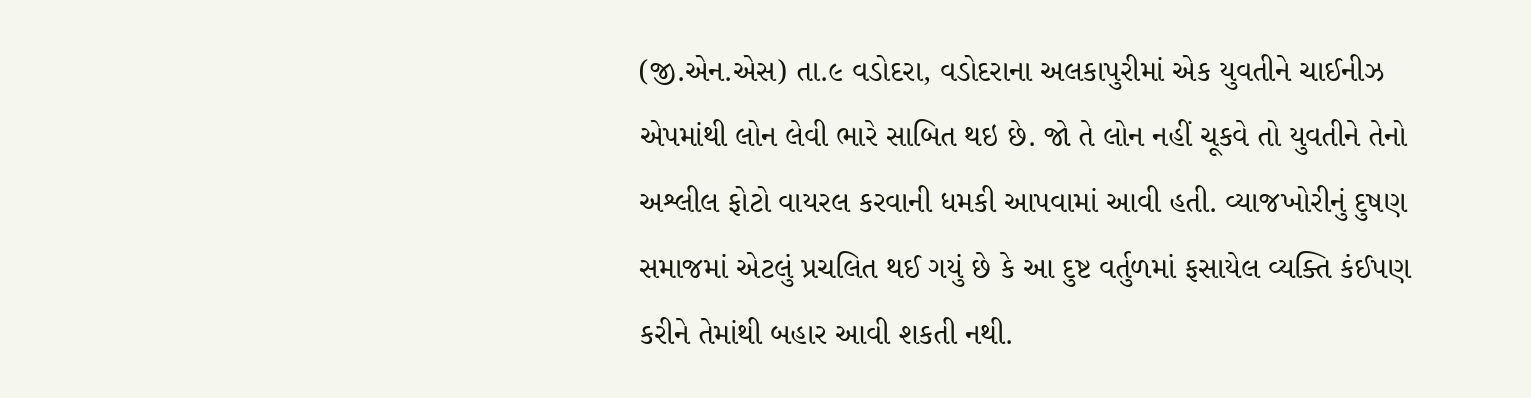(જી.એન.એસ) તા.૯ વડોદરા, વડોદરાના અલકાપુરીમાં એક યુવતીને ચાઈનીઝ એપમાંથી લોન લેવી ભારે સાબિત થઇ છે. જો તે લોન નહીં ચૂકવે તો યુવતીને તેનો અશ્લીલ ફોટો વાયરલ કરવાની ધમકી આપવામાં આવી હતી. વ્યાજખોરીનું દુષણ સમાજમાં એટલું પ્રચલિત થઈ ગયું છે કે આ દુષ્ટ વર્તુળમાં ફસાયેલ વ્યક્તિ કંઈપણ કરીને તેમાંથી બહાર આવી શકતી નથી.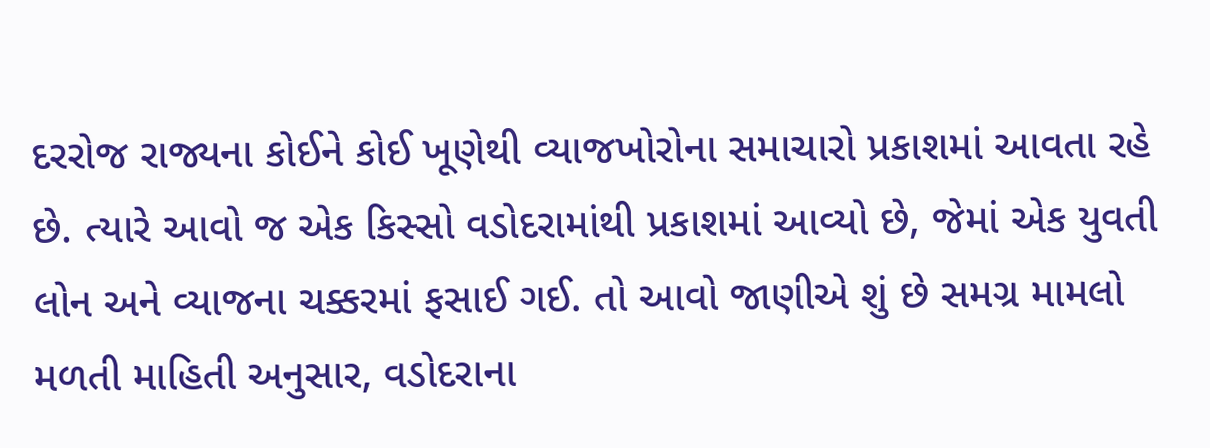દરરોજ રાજ્યના કોઈને કોઈ ખૂણેથી વ્યાજખોરોના સમાચારો પ્રકાશમાં આવતા રહે છે. ત્યારે આવો જ એક કિસ્સો વડોદરામાંથી પ્રકાશમાં આવ્યો છે, જેમાં એક યુવતી લોન અને વ્યાજના ચક્કરમાં ફસાઈ ગઈ. તો આવો જાણીએ શું છે સમગ્ર મામલો મળતી માહિતી અનુસાર, વડોદરાના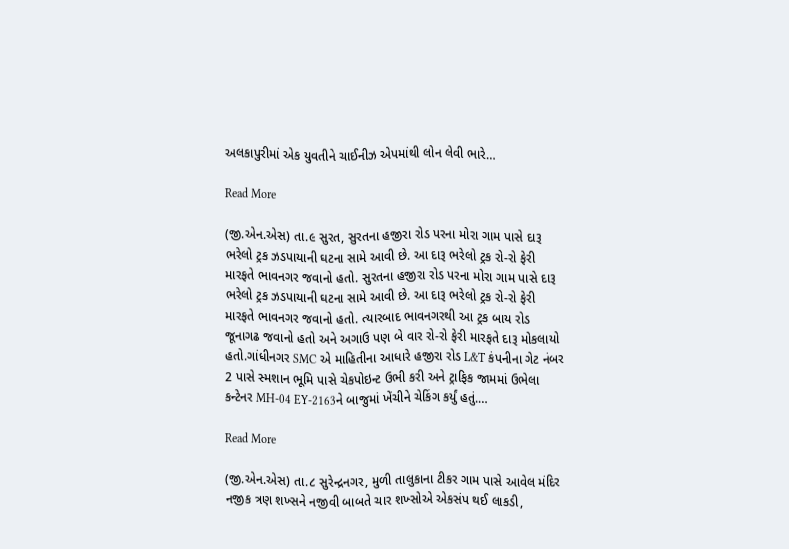અલકાપુરીમાં એક યુવતીને ચાઈનીઝ એપમાંથી લોન લેવી ભારે…

Read More

(જી.એન.એસ) તા.૯ સુરત, સુરતના હજીરા રોડ પરના મોરા ગામ પાસે દારૂ ભરેલો ટ્રક ઝડપાયાની ઘટના સામે આવી છે. આ દારૂ ભરેલો ટ્રક રો-રો ફેરી મારફતે ભાવનગર જવાનો હતો. સુરતના હજીરા રોડ પરના મોરા ગામ પાસે દારૂ ભરેલો ટ્રક ઝડપાયાની ઘટના સામે આવી છે. આ દારૂ ભરેલો ટ્રક રો-રો ફેરી મારફતે ભાવનગર જવાનો હતો. ત્યારબાદ ભાવનગરથી આ ટ્રક બાય રોડ જૂનાગઢ જવાનો હતો અને અગાઉ પણ બે વાર રો-રો ફેરી મારફતે દારૂ મોકલાયો હતો.ગાંધીનગર SMC એ માહિતીના આધારે હજીરા રોડ L&T કંપનીના ગેટ નંબર 2 પાસે સ્મશાન ભૂમિ પાસે ચેકપોઇન્ટ ઉભી કરી અને ટ્રાફિક જામમાં ઉભેલા કન્ટેનર MH-04 EY-2163ને બાજુમાં ખેંચીને ચેકિંગ કર્યું હતું.…

Read More

(જી.એન.એસ) તા.૮ સુરેન્દ્રનગર, મુળી તાલુકાના ટીકર ગામ પાસે આવેલ મંદિર નજીક ત્રણ શખ્સને નજીવી બાબતે ચાર શખ્સોએ એકસંપ થઈ લાકડી,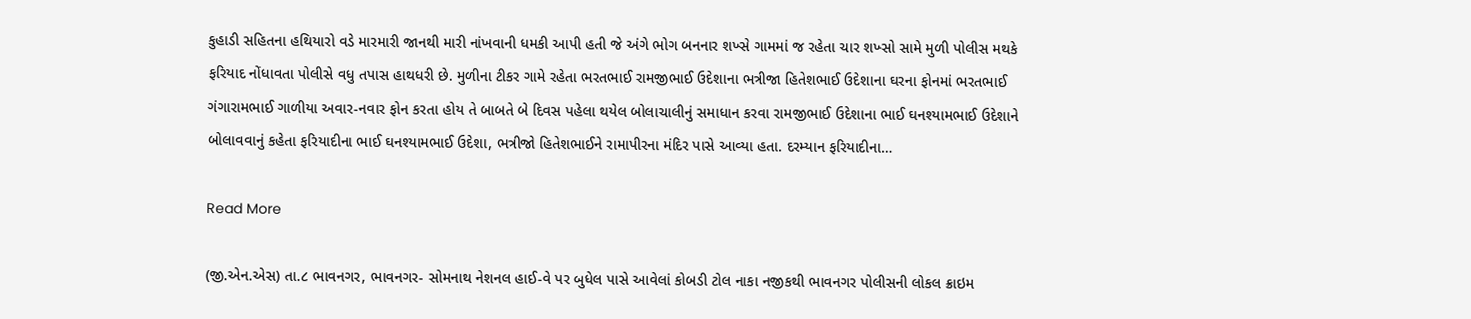કુહાડી સહિતના હથિયારો વડે મારમારી જાનથી મારી નાંખવાની ધમકી આપી હતી જે અંગે ભોગ બનનાર શખ્સે ગામમાં જ રહેતા ચાર શખ્સો સામે મુળી પોલીસ મથકે ફરિયાદ નોંધાવતા પોલીસે વધુ તપાસ હાથધરી છે. મુળીના ટીકર ગામે રહેતા ભરતભાઈ રામજીભાઈ ઉદેશાના ભત્રીજા હિતેશભાઈ ઉદેશાના ઘરના ફોનમાં ભરતભાઈ ગંગારામભાઈ ગાળીયા અવાર-નવાર ફોન કરતા હોય તે બાબતે બે દિવસ પહેલા થયેલ બોલાચાલીનું સમાધાન કરવા રામજીભાઈ ઉદેશાના ભાઈ ઘનશ્યામભાઈ ઉદેશાને બોલાવવાનું કહેતા ફરિયાદીના ભાઈ ઘનશ્યામભાઈ ઉદેશા, ભત્રીજો હિતેશભાઈને રામાપીરના મંદિર પાસે આવ્યા હતા. દરમ્યાન ફરિયાદીના…

Read More

(જી.એન.એસ) તા.૮ ભાવનગર, ભાવનગર- સોમનાથ નેશનલ હાઈ-વે પર બુધેલ પાસે આવેલાં કોબડી ટોલ નાકા નજીકથી ભાવનગર પોલીસની લોકલ ક્રાઇમ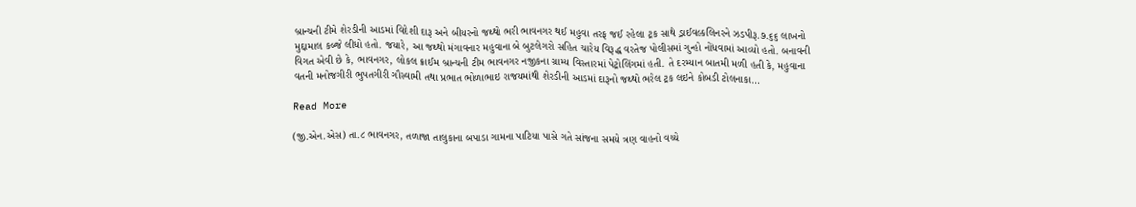બ્રાન્ચની ટીમે શેરડીની આડમાં વિદેશી દારૂ અને બીયરનો જથ્થો ભરી ભાવનગર થઈ મહુવા તરફ જઈ રહેલા ટ્રક સાથે ડ્રાઈવલ્કલિનરને ઝડપીરૂ.૭.૬૬ લાખનો મુદ્દામાલ કબ્જે લીધો હતો. જયારે, આ જથ્થો મંગાવનાર મહુવાના બે બુટલેગરો સહિત ચારેય વિરૂદ્ધ વરતેજ પોલીસમાં ગુન્હો નોંધવામાં આવ્યો હતો. બનાવની વિગત એવી છે કે, ભાવનગર, લોકલ ક્રાઈમ બ્રાન્ચની ટીમ ભાવનગર નજીકના ગ્રામ્ય વિસ્તારમાં પેટ્રોલિંગમાં હતી. તે દરમ્યાન બાતમી મળી હતી કે, મહુવાના વતની મનોજગીરી ભુપતગીરી ગૌસ્વામી તથા પ્રભાત ભોળાભાઇ રાજયમાંથી શેરડીની આડમાં દારૂનો જથ્થો ભરેલ ટ્રક લઇને કોબડી ટોલનાકા…

Read More

(જી.એન.એસ) તા.૮ ભાવનગર, તળાજા તાલુકાના બપાડા ગામના પાટિયા પાસે ગતે સાંજના સમયે ત્રણ વાહનો વચ્ચે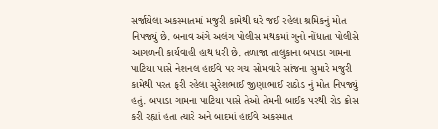સર્જાયેલા અકસ્માતમાં મજુરી કામેથી ઘરે જઈ રહેલા શ્રમિકનું મોત નિપજ્યું છે. બનાવ અંગે અલંગ પોલીસ મથકમાં ગુનો નોંધાતા પોલીસે આગળની કાર્યવાહી હાથ ધરી છે. તળાજા તાલુકાના બપાડા ગામના પાટિયા પાસે નેશનલ હાઈવે પર ગચ સોમવારે સાંજના સુમારે મજુરી કામેથી પરત ફરી રહેલા સુરેશભાઈ જીણાભાઈ રાઠોડ નું મોત નિપજ્યું હતું. બપાડા ગામના પાટિયા પાસે તેઓ તેમની બાઈક પરથી રોડ ક્રોસ કરી રહ્યાં હતા ત્યારે અને બાદમાં હાઈવે અકસ્માત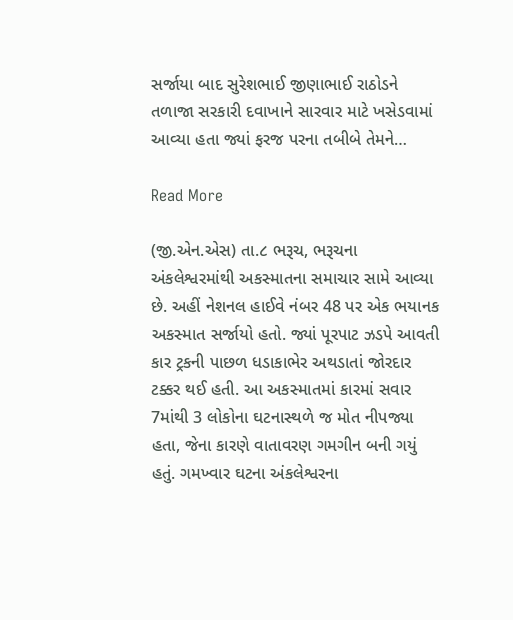સર્જાયા બાદ સુરેશભાઈ જીણાભાઈ રાઠોડને તળાજા સરકારી દવાખાને સારવાર માટે ખસેડવામાં આવ્યા હતા જ્યાં ફરજ પરના તબીબે તેમને…

Read More

(જી.એન.એસ) તા.૮ ભરૂચ, ભરૂચના અંકલેશ્વરમાંથી અકસ્માતના સમાચાર સામે આવ્યા છે. અહીં નેશનલ હાઈવે નંબર 48 પર એક ભયાનક અકસ્માત સર્જાયો હતો. જ્યાં પૂરપાટ ઝડપે આવતી કાર ટ્રકની પાછળ ધડાકાભેર અથડાતાં જોરદાર ટક્કર થઈ હતી. આ અકસ્માતમાં કારમાં સવાર 7માંથી 3 લોકોના ઘટનાસ્થળે જ મોત નીપજ્યા હતા, જેના કારણે વાતાવરણ ગમગીન બની ગયું હતું. ગમખ્વાર ઘટના અંકલેશ્વરના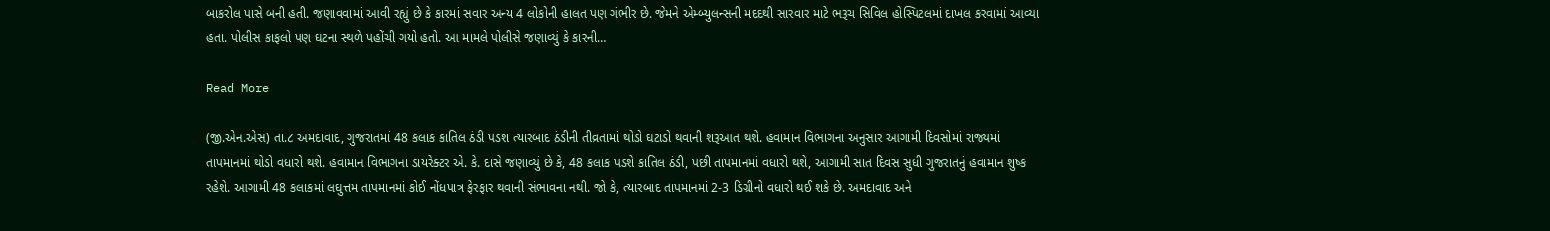બાકરોલ પાસે બની હતી. જણાવવામાં આવી રહ્યું છે કે કારમાં સવાર અન્ય 4 લોકોની હાલત પણ ગંભીર છે. જેમને એમ્બ્યુલન્સની મદદથી સારવાર માટે ભરૂચ સિવિલ હોસ્પિટલમાં દાખલ કરવામાં આવ્યા હતા. પોલીસ કાફલો પણ ઘટના સ્થળે પહોંચી ગયો હતો. આ મામલે પોલીસે જણાવ્યું કે કારની…

Read More

(જી.એન.એસ) તા.૮ અમદાવાદ, ગુજરાતમાં 48 કલાક કાતિલ ઠંડી પડશ ત્યારબાદ ઠંડીની તીવ્રતામાં થોડો ઘટાડો થવાની શરૂઆત થશે. હવામાન વિભાગના અનુસાર આગામી દિવસોમાં રાજ્યમાં તાપમાનમાં થોડો વધારો થશે. હવામાન વિભાગના ડાયરેક્ટર એ. કે. દાસે જણાવ્યું છે કે, 48 કલાક પડશે કાતિલ ઠંડી, પછી તાપમાનમાં વધારો થશે, આગામી સાત દિવસ સુધી ગુજરાતનું હવામાન શુષ્ક રહેશે. આગામી 48 કલાકમાં લઘુત્તમ તાપમાનમાં કોઈ નોંધપાત્ર ફેરફાર થવાની સંભાવના નથી. જો કે, ત્યારબાદ તાપમાનમાં 2-3 ડિગ્રીનો વધારો થઈ શકે છે. અમદાવાદ અને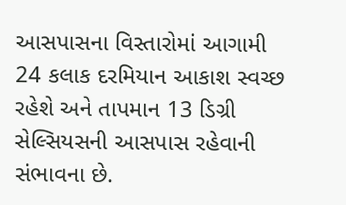આસપાસના વિસ્તારોમાં આગામી 24 કલાક દરમિયાન આકાશ સ્વચ્છ રહેશે અને તાપમાન 13 ડિગ્રી સેલ્સિયસની આસપાસ રહેવાની સંભાવના છે.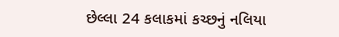છેલ્લા 24 કલાકમાં કચ્છનું નલિયા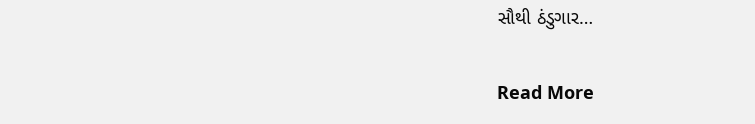સૌથી ઠંડુગાર…

Read More